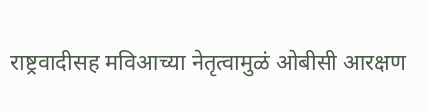राष्ट्रवादीसह मविआच्या नेतृत्वामुळं ओबीसी आरक्षण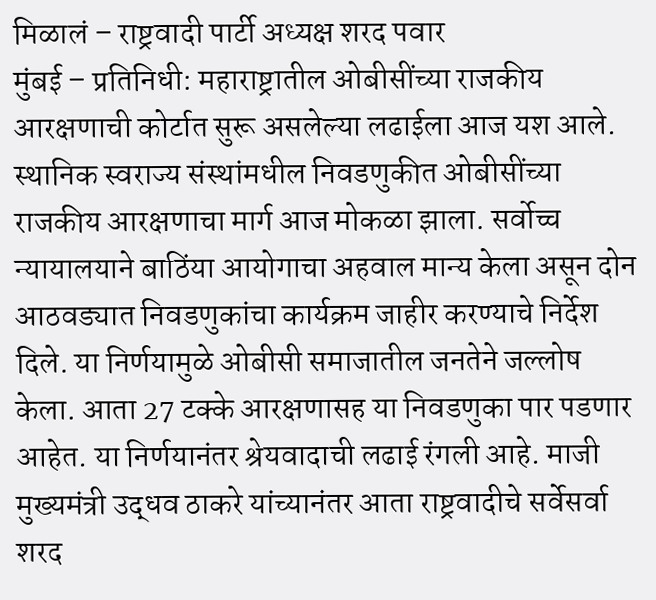मिळालं – राष्ट्रवादी पार्टी अध्यक्ष शरद पवार
मुंबई – प्रतिनिधी: महाराष्ट्रातील ओबीसींच्या राजकीय आरक्षणाची कोर्टात सुरू असलेल्या लढाईला आज यश आले. स्थानिक स्वराज्य संस्थांमधील निवडणुकीत ओबीसींच्या राजकीय आरक्षणाचा मार्ग आज मोकळा झाला. सर्वोच्च न्यायालयाने बाठिंया आयोगाचा अहवाल मान्य केला असून दोन आठवड्यात निवडणुकांचा कार्यक्रम जाहीर करण्याचे निर्देश दिले. या निर्णयामुळे ओबीसी समाजातील जनतेने जल्लोष केला. आता 27 टक्के आरक्षणासह या निवडणुका पार पडणार आहेत. या निर्णयानंतर श्रेयवादाची लढाई रंगली आहे. माजी मुख्यमंत्री उद्धव ठाकरे यांच्यानंतर आता राष्ट्रवादीचे सर्वेसर्वा शरद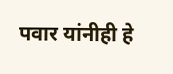पवार यांनीही हे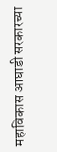महाविकास आघाडी सरकारच्या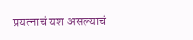प्रयत्नाचं यश असल्याचं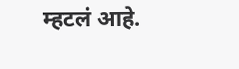म्हटलं आहे.